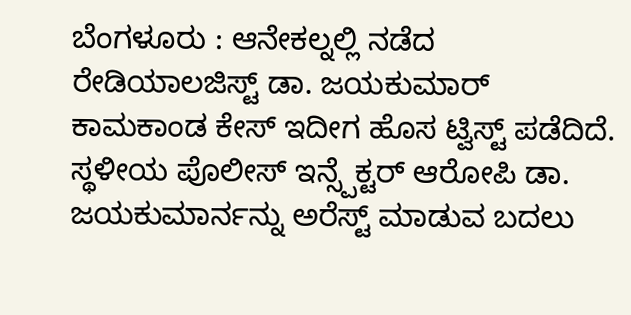ಬೆಂಗಳೂರು : ಆನೇಕಲ್ನಲ್ಲಿ ನಡೆದ ರೇಡಿಯಾಲಜಿಸ್ಟ್ ಡಾ. ಜಯಕುಮಾರ್ ಕಾಮಕಾಂಡ ಕೇಸ್ ಇದೀಗ ಹೊಸ ಟ್ವಿಸ್ಟ್ ಪಡೆದಿದೆ. ಸ್ಥಳೀಯ ಪೊಲೀಸ್ ಇನ್ಸ್ಪೆಕ್ಟರ್ ಆರೋಪಿ ಡಾ. ಜಯಕುಮಾರ್ನನ್ನು ಅರೆಸ್ಟ್ ಮಾಡುವ ಬದಲು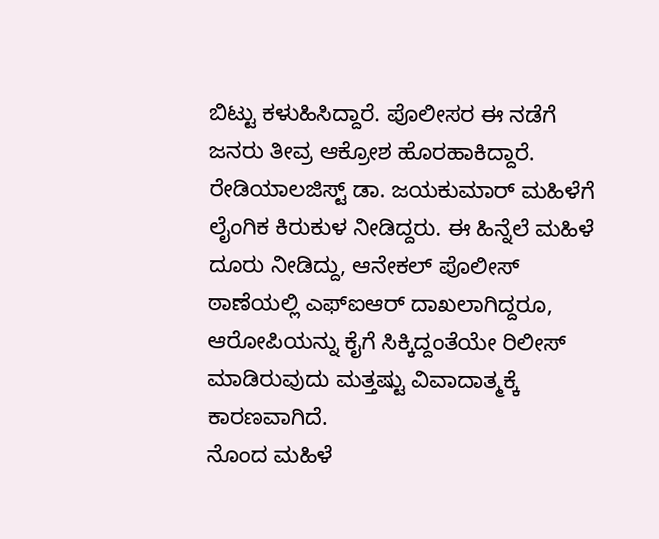ಬಿಟ್ಟು ಕಳುಹಿಸಿದ್ದಾರೆ. ಪೊಲೀಸರ ಈ ನಡೆಗೆ ಜನರು ತೀವ್ರ ಆಕ್ರೋಶ ಹೊರಹಾಕಿದ್ದಾರೆ.
ರೇಡಿಯಾಲಜಿಸ್ಟ್ ಡಾ. ಜಯಕುಮಾರ್ ಮಹಿಳೆಗೆ ಲೈಂಗಿಕ ಕಿರುಕುಳ ನೀಡಿದ್ದರು. ಈ ಹಿನ್ನೆಲೆ ಮಹಿಳೆ ದೂರು ನೀಡಿದ್ದು, ಆನೇಕಲ್ ಪೊಲೀಸ್ ಠಾಣೆಯಲ್ಲಿ ಎಫ್ಐಆರ್ ದಾಖಲಾಗಿದ್ದರೂ, ಆರೋಪಿಯನ್ನು ಕೈಗೆ ಸಿಕ್ಕಿದ್ದಂತೆಯೇ ರಿಲೀಸ್ ಮಾಡಿರುವುದು ಮತ್ತಷ್ಟು ವಿವಾದಾತ್ಮಕ್ಕೆ ಕಾರಣವಾಗಿದೆ.
ನೊಂದ ಮಹಿಳೆ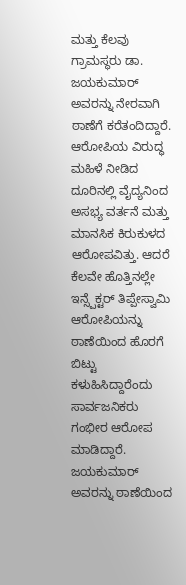ಮತ್ತು ಕೆಲವು ಗ್ರಾಮಸ್ಥರು ಡಾ. ಜಯಕುಮಾರ್ ಅವರನ್ನು ನೇರವಾಗಿ ಠಾಣೆಗೆ ಕರೆತಂದಿದ್ದಾರೆ. ಆರೋಪಿಯ ವಿರುದ್ಧ ಮಹಿಳೆ ನೀಡಿದ ದೂರಿನಲ್ಲಿ ವೈದ್ಯನಿಂದ ಅಸಭ್ಯ ವರ್ತನೆ ಮತ್ತು ಮಾನಸಿಕ ಕಿರುಕುಳದ ಆರೋಪವಿತ್ತು. ಆದರೆ ಕೆಲವೇ ಹೊತ್ತಿನಲ್ಲೇ ಇನ್ಸ್ಪೆಕ್ಟರ್ ತಿಪ್ಪೇಸ್ವಾಮಿ ಆರೋಪಿಯನ್ನು ಠಾಣೆಯಿಂದ ಹೊರಗೆ ಬಿಟ್ಟು ಕಳುಹಿಸಿದ್ದಾರೆಂದು ಸಾರ್ವಜನಿಕರು ಗಂಭೀರ ಆರೋಪ ಮಾಡಿದ್ದಾರೆ.
ಜಯಕುಮಾರ್ ಅವರನ್ನು ಠಾಣೆಯಿಂದ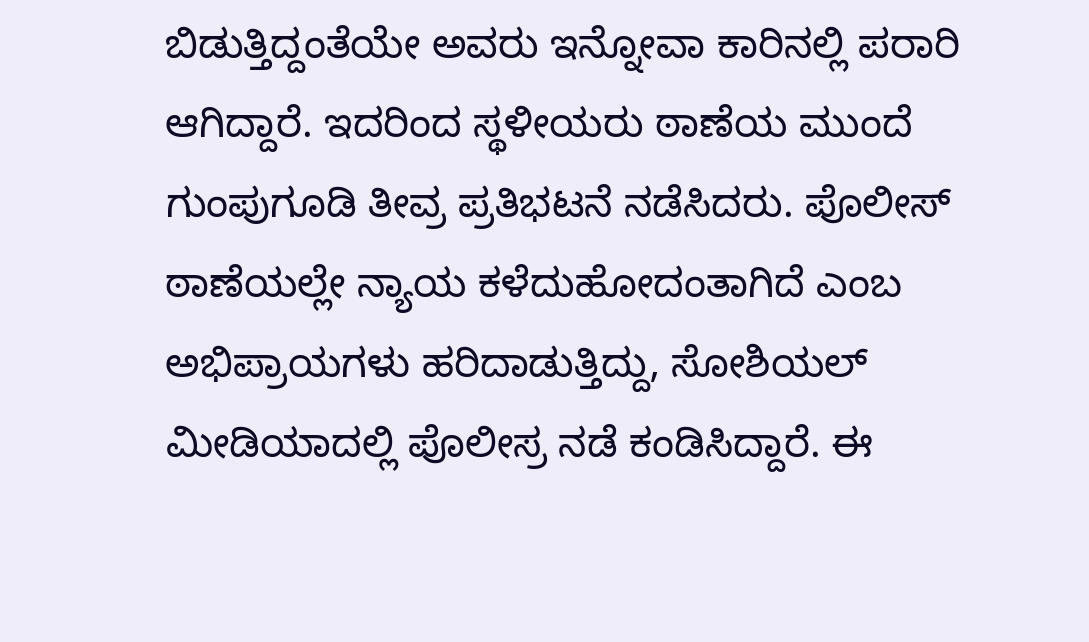ಬಿಡುತ್ತಿದ್ದಂತೆಯೇ ಅವರು ಇನ್ನೋವಾ ಕಾರಿನಲ್ಲಿ ಪರಾರಿ ಆಗಿದ್ದಾರೆ. ಇದರಿಂದ ಸ್ಥಳೀಯರು ಠಾಣೆಯ ಮುಂದೆ ಗುಂಪುಗೂಡಿ ತೀವ್ರ ಪ್ರತಿಭಟನೆ ನಡೆಸಿದರು. ಪೊಲೀಸ್ ಠಾಣೆಯಲ್ಲೇ ನ್ಯಾಯ ಕಳೆದುಹೋದಂತಾಗಿದೆ ಎಂಬ ಅಭಿಪ್ರಾಯಗಳು ಹರಿದಾಡುತ್ತಿದ್ದು, ಸೋಶಿಯಲ್ ಮೀಡಿಯಾದಲ್ಲಿ ಪೊಲೀಸ್ರ ನಡೆ ಕಂಡಿಸಿದ್ದಾರೆ. ಈ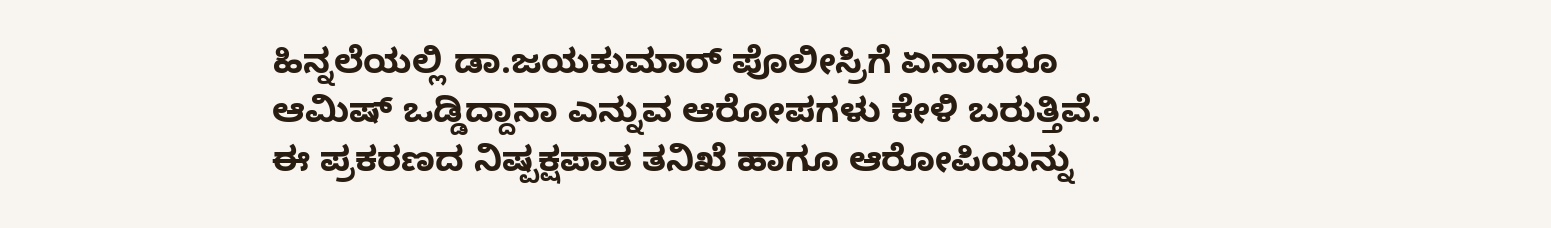ಹಿನ್ನಲೆಯಲ್ಲಿ ಡಾ.ಜಯಕುಮಾರ್ ಪೊಲೀಸ್ರಿಗೆ ಏನಾದರೂ ಆಮಿಷ್ ಒಡ್ಡಿದ್ದಾನಾ ಎನ್ನುವ ಆರೋಪಗಳು ಕೇಳಿ ಬರುತ್ತಿವೆ.
ಈ ಪ್ರಕರಣದ ನಿಷ್ಪಕ್ಷಪಾತ ತನಿಖೆ ಹಾಗೂ ಆರೋಪಿಯನ್ನು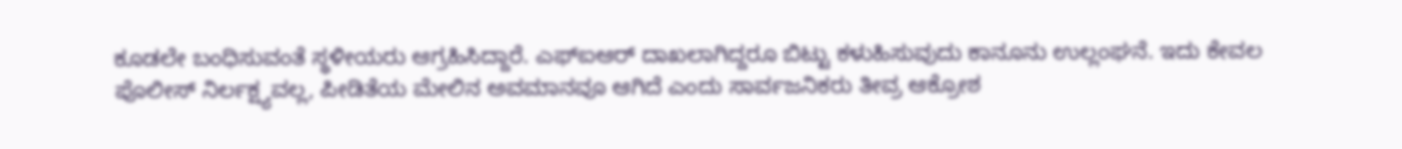ಕೂಡಲೇ ಬಂಧಿಸುವಂತೆ ಸ್ಥಳೀಯರು ಆಗ್ರಹಿಸಿದ್ದಾರೆ. ಎಫ್ಐಆರ್ ದಾಖಲಾಗಿದ್ದರೂ ಬಿಟ್ಟು ಕಳುಹಿಸುವುದು ಕಾನೂನು ಉಲ್ಲಂಘನೆ. ಇದು ಕೇವಲ ಪೊಲೀಸ್ ನಿರ್ಲಕ್ಷ್ಯವಲ್ಲ, ಪೀಡಿತೆಯ ಮೇಲಿನ ಅವಮಾನವೂ ಆಗಿದೆ ಎಂದು ಸಾರ್ವಜನಿಕರು ತೀವ್ರ ಆಕ್ರೋಶ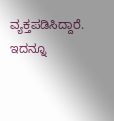ವ್ಯಕ್ತಪಡಿಸಿದ್ದಾರೆ.
ಇದನ್ನೂ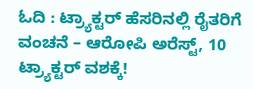ಓದಿ : ಟ್ರ್ಯಾಕ್ಟರ್ ಹೆಸರಿನಲ್ಲಿ ರೈತರಿಗೆ ವಂಚನೆ – ಆರೋಪಿ ಅರೆಸ್ಟ್, 10 ಟ್ರ್ಯಾಕ್ಟರ್ ವಶಕ್ಕೆ!